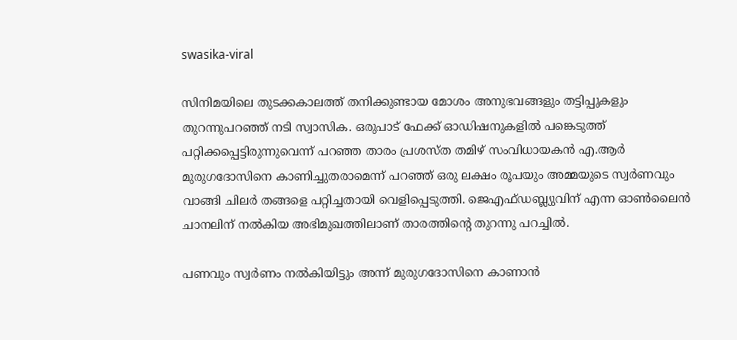swasika-viral

സിനിമയിലെ തുടക്കകാലത്ത് തനിക്കുണ്ടായ മോശം അനുഭവങ്ങളും തട്ടിപ്പുകളും തുറന്നുപറഞ്ഞ് നടി സ്വാസിക. ഒരുപാട് ഫേക്ക് ഓഡിഷനുകളിൽ പങ്കെടുത്ത് പറ്റിക്കപ്പെട്ടിരുന്നുവെന്ന് പറഞ്ഞ താരം പ്രശസ്ത തമിഴ് സംവിധായകൻ എ.ആർ മുരുഗദോസിനെ കാണിച്ചുതരാമെന്ന് പറഞ്ഞ് ഒരു ലക്ഷം രൂപയും അമ്മയുടെ സ്വർണവും വാങ്ങി ചിലർ തങ്ങളെ പറ്റിച്ചതായി വെളിപ്പെടുത്തി. ജെഎഫ്ഡബ്ല്യുവിന് എന്ന ഓണ്‍ലൈന്‍ ചാനലിന് നല്‍കിയ അഭിമുഖത്തിലാണ് താരത്തിന്‍റെ തുറന്നു പറച്ചില്‍.

പണവും സ്വര്‍ണം നല്‍കിയിട്ടും അന്ന് മുരുഗദോസിനെ കാണാന്‍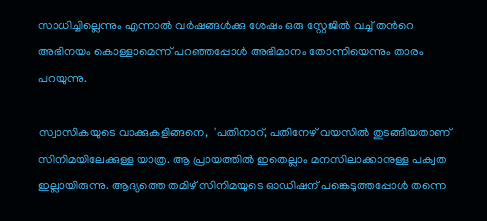സാധിച്ചില്ലെന്നും എന്നാല്‍ വര്‍ഷങ്ങള്‍ക്കു ശേഷം ഒരു സ്റ്റേജില്‍ വച്ച് തന്‍റെ അഭിനയം കൊള്ളാമെന്ന് പറഞ്ഞപ്പോള്‍ അഭിമാനം തോന്നിയെന്നും താരം പറയുന്നു.

സ്വാസികയുടെ വാക്കുകളിങ്ങനെ,  'പതിനാറ്, പതിനേഴ് വയസില്‍ തുടങ്ങിയതാണ് സിനിമയിലേക്കുള്ള യാത്ര. ആ പ്രായത്തില്‍ ഇതെല്ലാം മനസിലാക്കാനുള്ള പക്വത ഇല്ലായിരുന്നു. ആദ്യത്തെ തമിഴ് സിനിമയുടെ ഓഡിഷന് പങ്കെടുത്തപ്പോള്‍ തന്നെ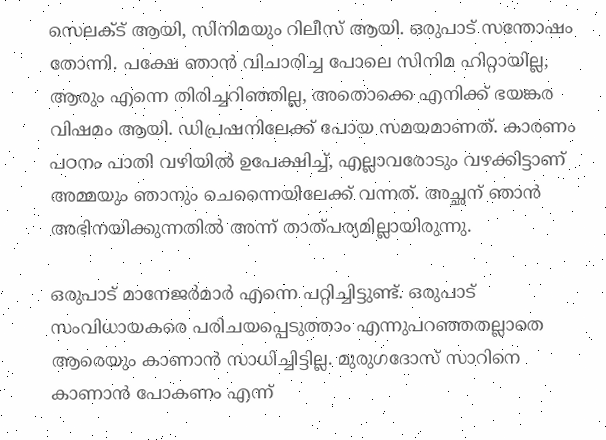സെലക്ട് ആയി, സിനിമയും റിലീസ് ആയി. ഒരുപാട് സന്തോഷം തോന്നി. പക്ഷേ ഞാന്‍ വിചാരിച്ച പോലെ സിനിമ ഹിറ്റായില്ല, ആരും എന്നെ തിരിച്ചറി‍ഞ്ഞില്ല, അതൊക്കെ എനിക്ക് ഭയങ്കര വിഷമം ആയി. ഡിപ്രഷനിലേക്ക് പോയ സമയമാണത്. കാരണം പഠനം പാതി വഴിയില്‍ ഉപേക്ഷിച്ച്, എല്ലാവരോടും വഴക്കിട്ടാണ് അമ്മയും ഞാനും ചെന്നൈയിലേക്ക് വന്നത്. അച്ഛന് ഞാന്‍ അഭിനയിക്കുന്നതില്‍ അന്ന് താത്പര്യമില്ലായിരുന്നു.

ഒരുപാട് മാനേജര്‍മാര്‍ എന്നെ പറ്റിച്ചിട്ടുണ്ട്. ഒരുപാട് സംവിധായകരെ പരിചയപ്പെടുത്താം എന്നുപറഞ്ഞതല്ലാതെ ആരെയും കാണാന്‍ സാധിച്ചിട്ടില്ല. മുരുഗദോസ് സാറിനെ കാണാന്‍ പോകണം എന്ന്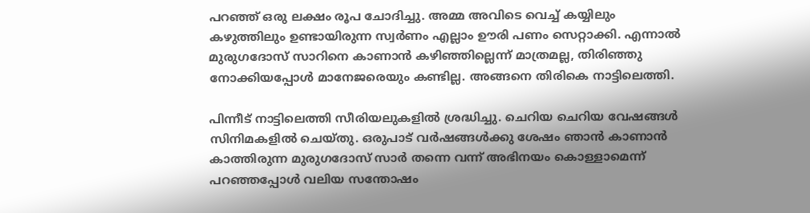പറഞ്ഞ് ഒരു ലക്ഷം രൂപ ചോദിച്ചു. അമ്മ അവിടെ വെച്ച് കയ്യിലും കഴുത്തിലും ഉണ്ടായിരുന്ന സ്വർണം എല്ലാം ഊരി പണം സെറ്റാക്കി. എന്നാല്‍ മുരുഗദോസ് സാറിനെ കാണാന്‍ കഴിഞ്ഞില്ലെന്ന് മാത്രമല്ല, തിരിഞ്ഞു നോക്കിയപ്പോള്‍ മാനേജരെയും കണ്ടില്ല. അങ്ങനെ തിരികെ നാട്ടിലെത്തി.

പിന്നീട് നാട്ടിലെത്തി സീരിയലുകളില്‍ ശ്രദ്ധിച്ചു. ചെറിയ ചെറിയ വേഷങ്ങള്‍ സിനിമകളില്‍ ചെയ്തു. ഒരുപാട് വര്‍ഷങ്ങള്‍ക്കു ശേഷം ഞാന്‍ കാണാന്‍ കാത്തിരുന്ന മുരുഗദോസ് സാര്‍ തന്നെ വന്ന് അഭിനയം കൊള്ളാമെന്ന് പറഞ്ഞപ്പോള്‍ വലിയ സന്തോഷം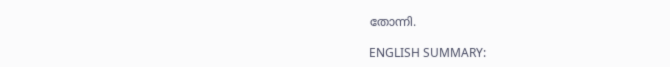തോന്നി.

ENGLISH SUMMARY: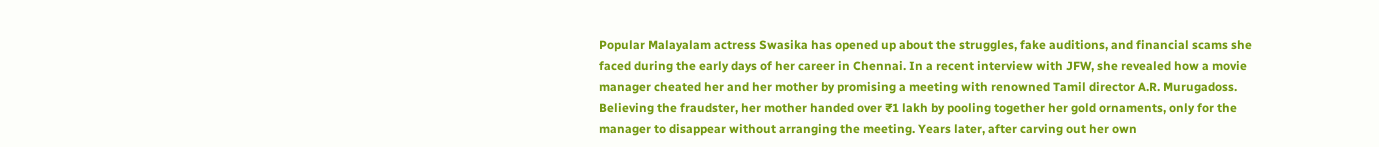Popular Malayalam actress Swasika has opened up about the struggles, fake auditions, and financial scams she faced during the early days of her career in Chennai. In a recent interview with JFW, she revealed how a movie manager cheated her and her mother by promising a meeting with renowned Tamil director A.R. Murugadoss. Believing the fraudster, her mother handed over ₹1 lakh by pooling together her gold ornaments, only for the manager to disappear without arranging the meeting. Years later, after carving out her own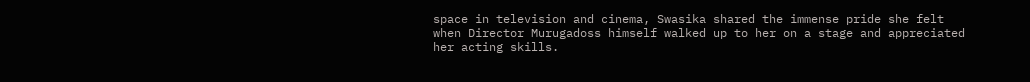space in television and cinema, Swasika shared the immense pride she felt when Director Murugadoss himself walked up to her on a stage and appreciated her acting skills.